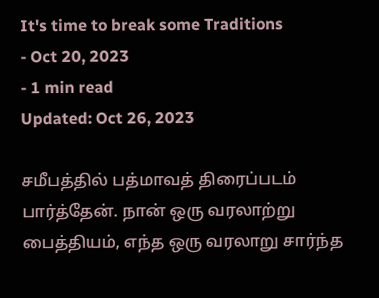It's time to break some Traditions
- Oct 20, 2023
- 1 min read
Updated: Oct 26, 2023

சமீபத்தில் பத்மாவத் திரைப்படம் பார்த்தேன். நான் ஒரு வரலாற்று பைத்தியம், எந்த ஒரு வரலாறு சார்ந்த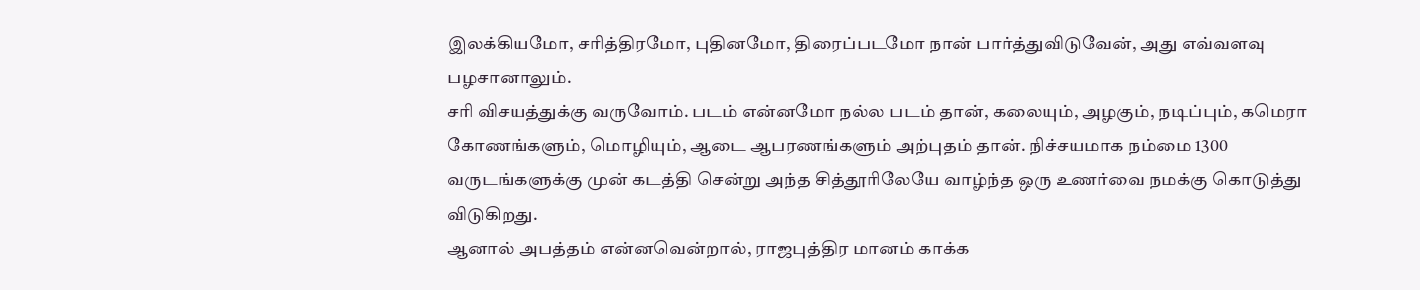இலக்கியமோ, சரித்திரமோ, புதினமோ, திரைப்படமோ நான் பார்த்துவிடுவேன், அது எவ்வளவு பழசானாலும்.
சரி விசயத்துக்கு வருவோம். படம் என்னமோ நல்ல படம் தான், கலையும், அழகும், நடிப்பும், கமெரா கோணங்களும், மொழியும், ஆடை ஆபரணங்களும் அற்புதம் தான். நிச்சயமாக நம்மை 1300 வருடங்களுக்கு முன் கடத்தி சென்று அந்த சித்தூரிலேயே வாழ்ந்த ஒரு உணர்வை நமக்கு கொடுத்து விடுகிறது.
ஆனால் அபத்தம் என்னவென்றால், ராஜபுத்திர மானம் காக்க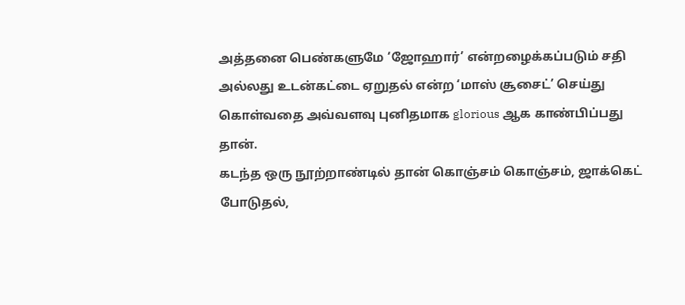அத்தனை பெண்களுமே ‘ஜோஹார்’ என்றழைக்கப்படும் சதி அல்லது உடன்கட்டை ஏறுதல் என்ற ‘மாஸ் சூசைட்’ செய்து கொள்வதை அவ்வளவு புனிதமாக glorious ஆக காண்பிப்பது தான்.
கடந்த ஒரு நூற்றாண்டில் தான் கொஞ்சம் கொஞ்சம், ஜாக்கெட் போடுதல்,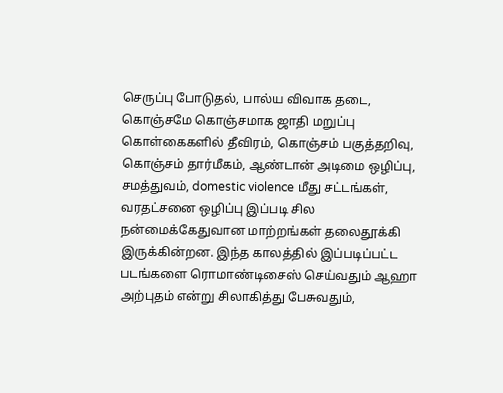செருப்பு போடுதல், பால்ய விவாக தடை, கொஞ்சமே கொஞ்சமாக ஜாதி மறுப்பு கொள்கைகளில் தீவிரம், கொஞ்சம் பகுத்தறிவு, கொஞ்சம் தார்மீகம், ஆண்டான் அடிமை ஒழிப்பு, சமத்துவம், domestic violence மீது சட்டங்கள், வரதட்சனை ஒழிப்பு இப்படி சில நன்மைக்கேதுவான மாற்றங்கள் தலைதூக்கி இருக்கின்றன. இந்த காலத்தில் இப்படிப்பட்ட படங்களை ரொமாண்டிசைஸ் செய்வதும் ஆஹா அற்புதம் என்று சிலாகித்து பேசுவதும்,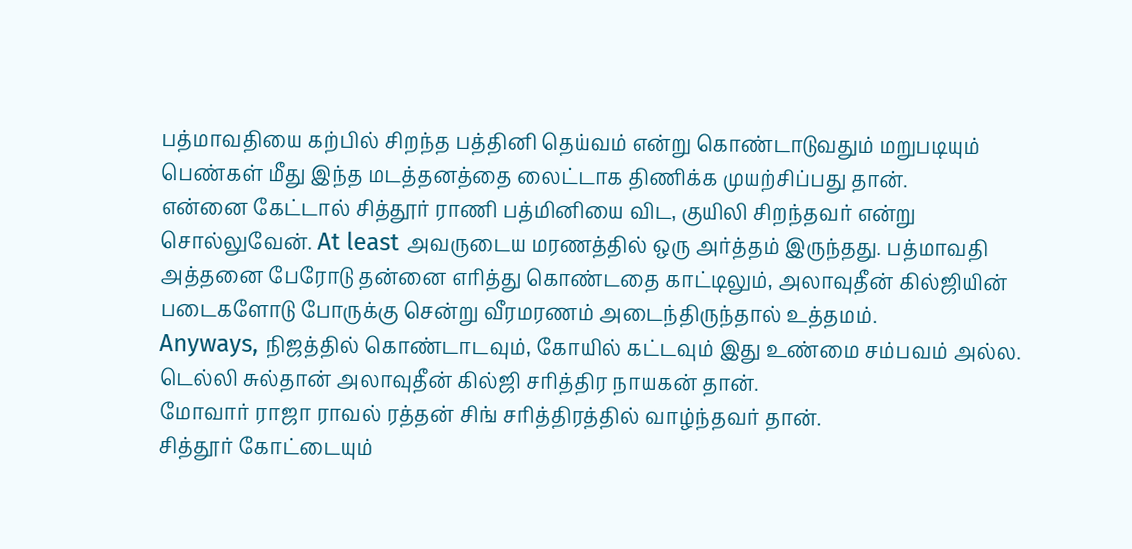பத்மாவதியை கற்பில் சிறந்த பத்தினி தெய்வம் என்று கொண்டாடுவதும் மறுபடியும் பெண்கள் மீது இந்த மடத்தனத்தை லைட்டாக திணிக்க முயற்சிப்பது தான்.
என்னை கேட்டால் சித்தூர் ராணி பத்மினியை விட, குயிலி சிறந்தவர் என்று சொல்லுவேன். At least அவருடைய மரணத்தில் ஒரு அர்த்தம் இருந்தது. பத்மாவதி அத்தனை பேரோடு தன்னை எரித்து கொண்டதை காட்டிலும், அலாவுதீன் கில்ஜியின் படைகளோடு போருக்கு சென்று வீரமரணம் அடைந்திருந்தால் உத்தமம்.
Anyways, நிஜத்தில் கொண்டாடவும், கோயில் கட்டவும் இது உண்மை சம்பவம் அல்ல.
டெல்லி சுல்தான் அலாவுதீன் கில்ஜி சரித்திர நாயகன் தான்.
மோவார் ராஜா ராவல் ரத்தன் சிங் சரித்திரத்தில் வாழ்ந்தவர் தான்.
சித்தூர் கோட்டையும்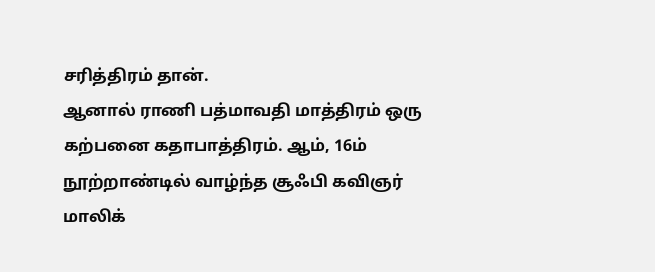சரித்திரம் தான்.
ஆனால் ராணி பத்மாவதி மாத்திரம் ஒரு கற்பனை கதாபாத்திரம். ஆம், 16ம் நூற்றாண்டில் வாழ்ந்த சூஃபி கவிஞர் மாலிக்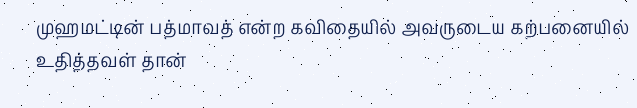முஹமட்டின் பத்மாவத் என்ற கவிதையில் அவருடைய கற்பனையில் உதித்தவள் தான்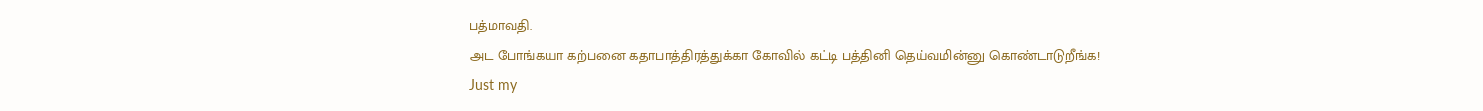பத்மாவதி.
அட போங்கயா கற்பனை கதாபாத்திரத்துக்கா கோவில் கட்டி பத்தினி தெய்வமின்னு கொண்டாடுறீங்க!
Just my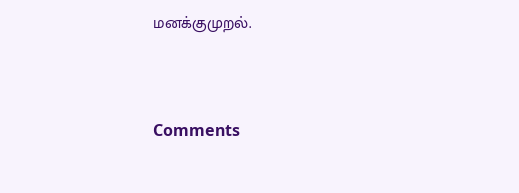மனக்குமுறல்.



Comments